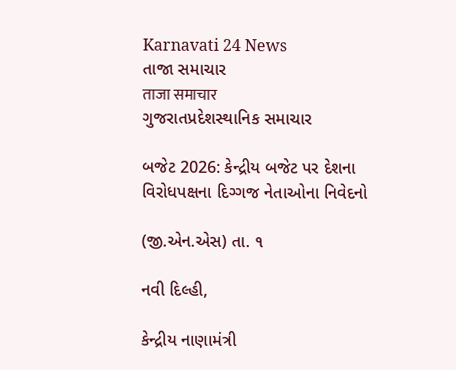Karnavati 24 News
તાજા સમાચાર
ताजा समाचार
ગુજરાતપ્રદેશસ્થાનિક સમાચાર

બજેટ 2026: કેન્દ્રીય બજેટ પર દેશના વિરોધપક્ષના દિગ્ગજ નેતાઓના નિવેદનો

(જી.એન.એસ) તા. ૧

નવી દિલ્હી,

કેન્દ્રીય નાણામંત્રી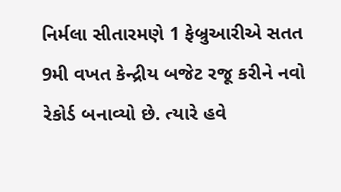નિર્મલા સીતારમણે 1 ફેબ્રુઆરીએ સતત 9મી વખત કેન્દ્રીય બજેટ રજૂ કરીને નવો રેકોર્ડ બનાવ્યો છે. ત્યારે હવે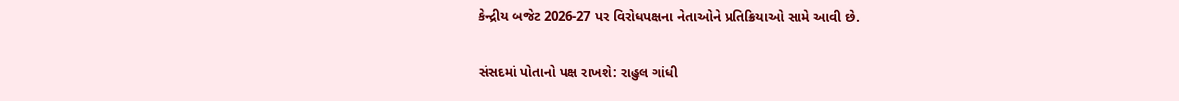કેન્દ્રીય બજેટ 2026-27 પર વિરોધપક્ષના નેતાઓને પ્રતિક્રિયાઓ સામે આવી છે.

સંસદમાં પોતાનો પક્ષ રાખશે: રાહુલ ગાંધી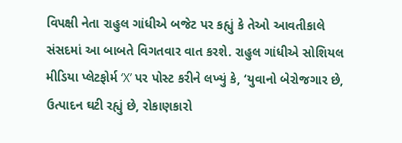વિપક્ષી નેતા રાહુલ ગાંધીએ બજેટ પર કહ્યું કે તેઓ આવતીકાલે સંસદમાં આ બાબતે વિગતવાર વાત કરશે. રાહુલ ગાંધીએ સોશિયલ મીડિયા પ્લેટફોર્મ ‘X’ પર પોસ્ટ કરીને લખ્યું કે, ‘યુવાનો બેરોજગાર છે, ઉત્પાદન ઘટી રહ્યું છે, રોકાણકારો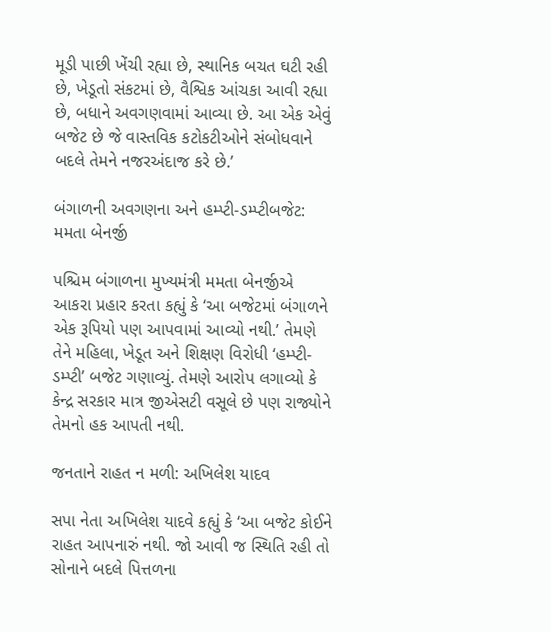મૂડી પાછી ખેંચી રહ્યા છે, સ્થાનિક બચત ઘટી રહી છે, ખેડૂતો સંકટમાં છે, વૈશ્વિક આંચકા આવી રહ્યા છે, બધાને અવગણવામાં આવ્યા છે. આ એક એવું બજેટ છે જે વાસ્તવિક કટોકટીઓને સંબોધવાને બદલે તેમને નજરઅંદાજ કરે છે.’

બંગાળની અવગણના અને હમ્પ્ટી-ડમ્પ્ટીબજેટ: મમતા બેનર્જી

પશ્ચિમ બંગાળના મુખ્યમંત્રી મમતા બેનર્જીએ આકરા પ્રહાર કરતા કહ્યું કે ‘આ બજેટમાં બંગાળને એક રૂપિયો પણ આપવામાં આવ્યો નથી.’ તેમણે તેને મહિલા, ખેડૂત અને શિક્ષણ વિરોધી ‘હમ્પ્ટી-ડમ્પ્ટી’ બજેટ ગણાવ્યું. તેમણે આરોપ લગાવ્યો કે કેન્દ્ર સરકાર માત્ર જીએસટી વસૂલે છે પણ રાજ્યોને તેમનો હક આપતી નથી.

જનતાને રાહત ન મળી: અખિલેશ યાદવ

સપા નેતા અખિલેશ યાદવે કહ્યું કે ‘આ બજેટ કોઈને રાહત આપનારું નથી. જો આવી જ સ્થિતિ રહી તો સોનાને બદલે પિત્તળના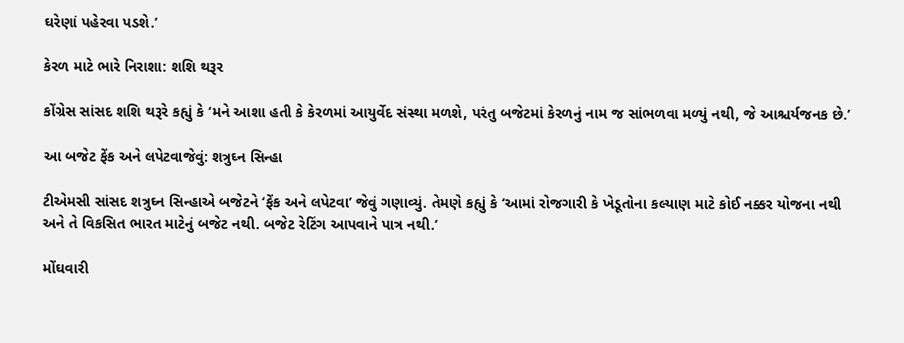ઘરેણાં પહેરવા પડશે.’

કેરળ માટે ભારે નિરાશા: શશિ થરૂર

કોંગ્રેસ સાંસદ શશિ થરૂરે કહ્યું કે ‘મને આશા હતી કે કેરળમાં આયુર્વેદ સંસ્થા મળશે, પરંતુ બજેટમાં કેરળનું નામ જ સાંભળવા મળ્યું નથી, જે આશ્ચર્યજનક છે.’

આ બજેટ ફેંક અને લપેટવાજેવું: શત્રુઘ્ન સિન્હા

ટીએમસી સાંસદ શત્રુઘ્ન સિન્હાએ બજેટને ‘ફેંક અને લપેટવા’ જેવું ગણાવ્યું. તેમણે કહ્યું કે ‘આમાં રોજગારી કે ખેડૂતોના કલ્યાણ માટે કોઈ નક્કર યોજના નથી અને તે વિકસિત ભારત માટેનું બજેટ નથી. બજેટ રેટિંગ આપવાને પાત્ર નથી.’

મોંઘવારી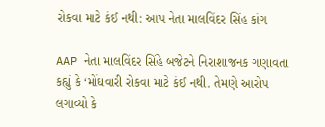રોકવા માટે કંઈ નથી: આપ નેતા માલવિંદર સિંહ કાંગ

AAP નેતા માલવિંદર સિંહે બજેટને નિરાશાજનક ગણાવતા કહ્યું કે ‘મોંઘવારી રોકવા માટે કંઈ નથી. તેમણે આરોપ લગાવ્યો કે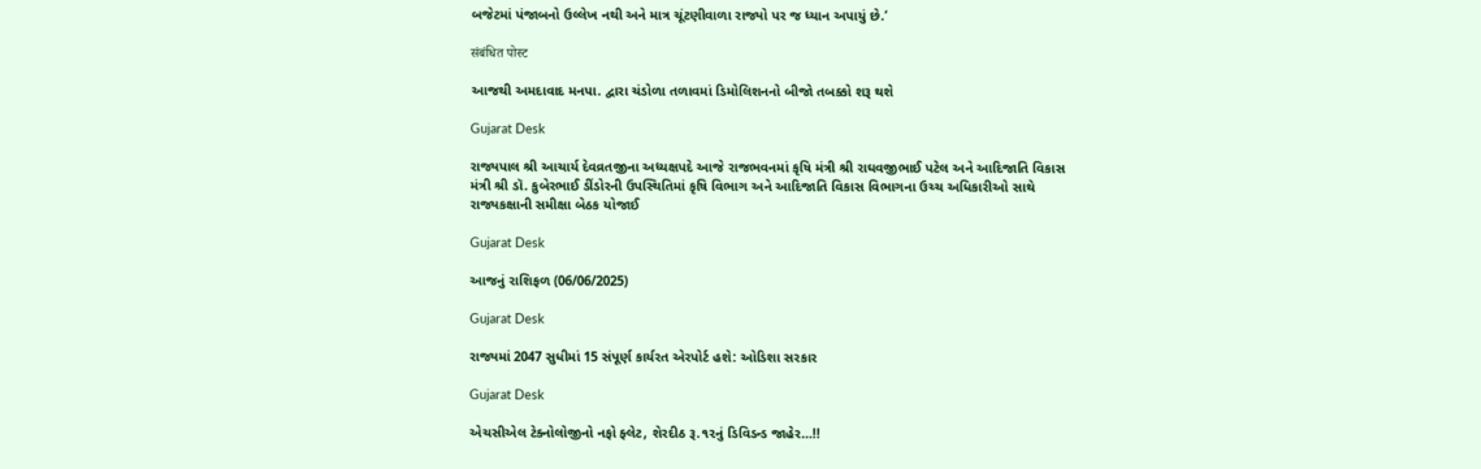બજેટમાં પંજાબનો ઉલ્લેખ નથી અને માત્ર ચૂંટણીવાળા રાજ્યો પર જ ધ્યાન અપાયું છે.’

संबंधित पोस्ट

આજથી અમદાવાદ મનપા. દ્વારા ચંડોળા તળાવમાં ડિમોલિશનનો બીજો તબક્કો શરૂ થશે

Gujarat Desk

રાજ્યપાલ શ્રી આચાર્ય દેવવ્રતજીના અધ્યક્ષપદે આજે રાજભવનમાં કૃષિ મંત્રી શ્રી રાઘવજીભાઈ પટેલ અને આદિજાતિ વિકાસ મંત્રી શ્રી ડૉ. કુબેરભાઈ ડીંડોરની ઉપસ્થિતિમાં કૃષિ વિભાગ અને આદિજાતિ વિકાસ વિભાગના ઉચ્ચ અધિકારીઓ સાથે રાજ્યકક્ષાની સમીક્ષા બેઠક યોજાઈ

Gujarat Desk

આજનું રાશિફળ (06/06/2025)

Gujarat Desk

રાજ્યમાં 2047 સુધીમાં 15 સંપૂર્ણ કાર્યરત એરપોર્ટ હશે: ઓડિશા સરકાર

Gujarat Desk

એચસીએલ ટેક્નોલોજીનો નફો ફ્લેટ, શેરદીઠ રૂ.૧૨નું ડિવિડન્ડ જાહેર…!!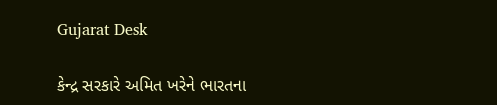Gujarat Desk

કેન્દ્ર સરકારે અમિત ખરેને ભારતના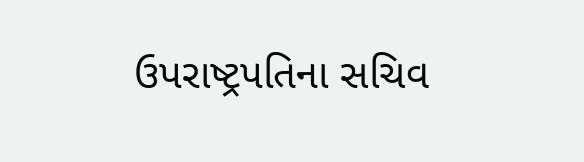ઉપરાષ્ટ્રપતિના સચિવ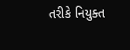તરીકે નિયુક્ત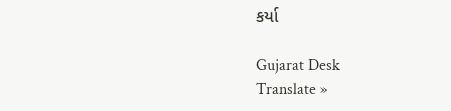કર્યા

Gujarat Desk
Translate »